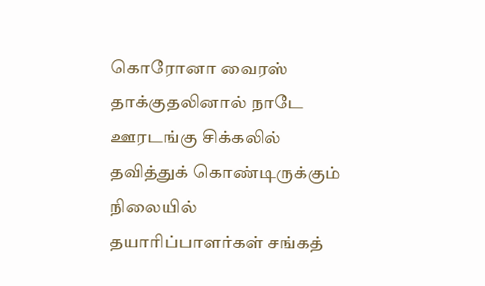கொரோனா வைரஸ் தாக்குதலினால் நாடே ஊரடங்கு சிக்கலில் தவித்துக் கொண்டிருக்கும் நிலையில் தயாரிப்பாளர்கள் சங்கத்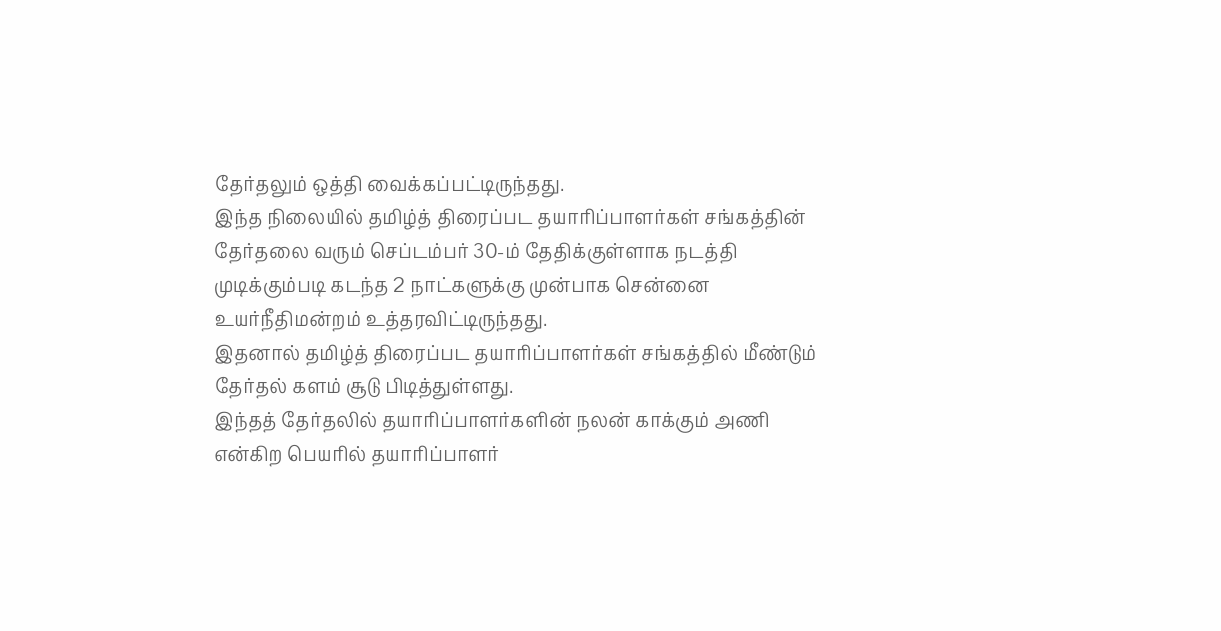தேர்தலும் ஒத்தி வைக்கப்பட்டிருந்தது.
இந்த நிலையில் தமிழ்த் திரைப்பட தயாரிப்பாளர்கள் சங்கத்தின் தேர்தலை வரும் செப்டம்பர் 30-ம் தேதிக்குள்ளாக நடத்தி முடிக்கும்படி கடந்த 2 நாட்களுக்கு முன்பாக சென்னை உயர்நீதிமன்றம் உத்தரவிட்டிருந்தது.
இதனால் தமிழ்த் திரைப்பட தயாரிப்பாளர்கள் சங்கத்தில் மீண்டும் தேர்தல் களம் சூடு பிடித்துள்ளது.
இந்தத் தேர்தலில் தயாரிப்பாளர்களின் நலன் காக்கும் அணி என்கிற பெயரில் தயாரிப்பாளர்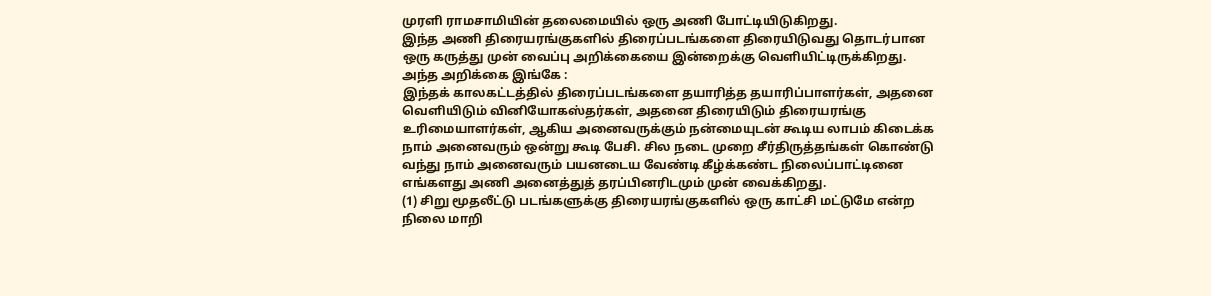முரளி ராமசாமியின் தலைமையில் ஒரு அணி போட்டியிடுகிறது.
இந்த அணி திரையரங்குகளில் திரைப்படங்களை திரையிடுவது தொடர்பான ஒரு கருத்து முன் வைப்பு அறிக்கையை இன்றைக்கு வெளியிட்டிருக்கிறது.
அந்த அறிக்கை இங்கே :
இந்தக் காலகட்டத்தில் திரைப்படங்களை தயாரித்த தயாரிப்பாளர்கள், அதனை வெளியிடும் வினியோகஸ்தர்கள், அதனை திரையிடும் திரையரங்கு உரிமையாளர்கள், ஆகிய அனைவருக்கும் நன்மையுடன் கூடிய லாபம் கிடைக்க நாம் அனைவரும் ஒன்று கூடி பேசி. சில நடை முறை சீர்திருத்தங்கள் கொண்டு வந்து நாம் அனைவரும் பயனடைய வேண்டி கீழ்க்கண்ட நிலைப்பாட்டினை எங்களது அணி அனைத்துத் தரப்பினரிடமும் முன் வைக்கிறது.
(1) சிறு மூதலீட்டு படங்களுக்கு திரையரங்குகளில் ஒரு காட்சி மட்டுமே என்ற நிலை மாறி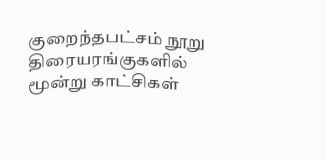குறைந்தபட்சம் நூறு திரையரங்குகளில் மூன்று காட்சிகள்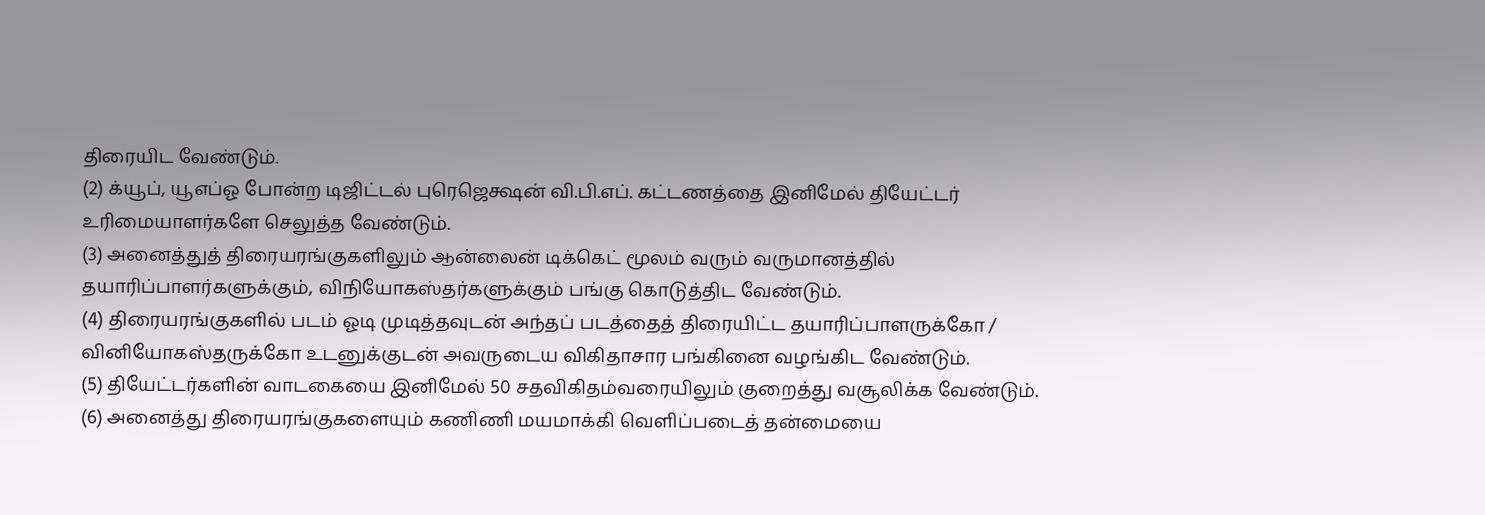திரையிட வேண்டும்.
(2) க்யூப், யூஎப்ஓ போன்ற டிஜிட்டல் புரெஜெக்ஷன் வி.பி.எப். கட்டணத்தை இனிமேல் தியேட்டர் உரிமையாளர்களே செலுத்த வேண்டும்.
(3) அனைத்துத் திரையரங்குகளிலும் ஆன்லைன் டிக்கெட் மூலம் வரும் வருமானத்தில் தயாரிப்பாளர்களுக்கும், விநியோகஸ்தர்களுக்கும் பங்கு கொடுத்திட வேண்டும்.
(4) திரையரங்குகளில் படம் ஓடி முடித்தவுடன் அந்தப் படத்தைத் திரையிட்ட தயாரிப்பாளருக்கோ / வினியோகஸ்தருக்கோ உடனுக்குடன் அவருடைய விகிதாசார பங்கினை வழங்கிட வேண்டும்.
(5) தியேட்டர்களின் வாடகையை இனிமேல் 50 சதவிகிதம்வரையிலும் குறைத்து வசூலிக்க வேண்டும்.
(6) அனைத்து திரையரங்குகளையும் கணிணி மயமாக்கி வெளிப்படைத் தன்மையை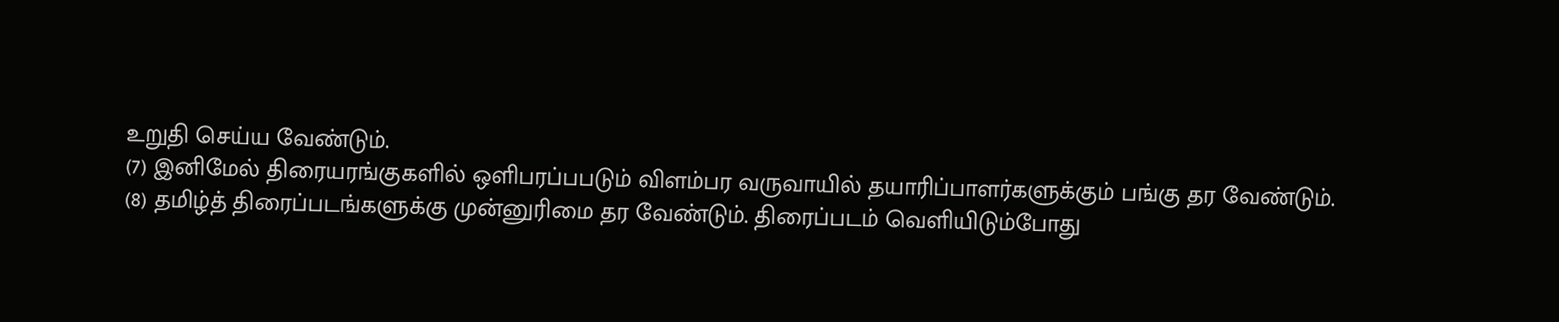உறுதி செய்ய வேண்டும்.
(7) இனிமேல் திரையரங்குகளில் ஒளிபரப்பபடும் விளம்பர வருவாயில் தயாரிப்பாளர்களுக்கும் பங்கு தர வேண்டும்.
(8) தமிழ்த் திரைப்படங்களுக்கு முன்னுரிமை தர வேண்டும். திரைப்படம் வெளியிடும்போது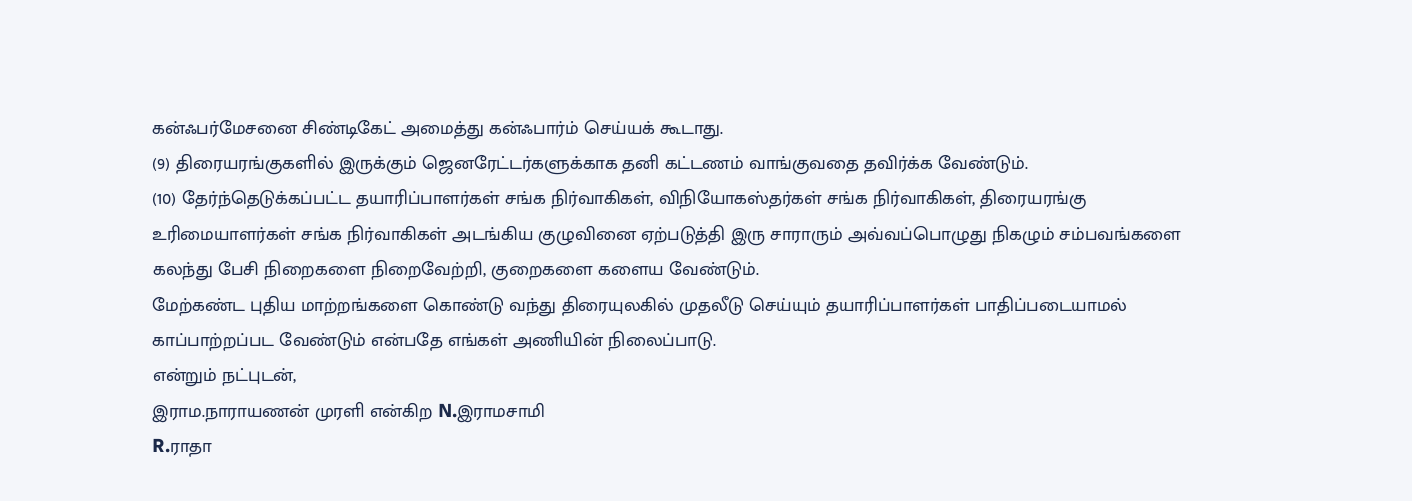கன்ஃபர்மேசனை சிண்டிகேட் அமைத்து கன்ஃபார்ம் செய்யக் கூடாது.
(9) திரையரங்குகளில் இருக்கும் ஜெனரேட்டர்களுக்காக தனி கட்டணம் வாங்குவதை தவிர்க்க வேண்டும்.
(10) தேர்ந்தெடுக்கப்பட்ட தயாரிப்பாளர்கள் சங்க நிர்வாகிகள், விநியோகஸ்தர்கள் சங்க நிர்வாகிகள், திரையரங்கு உரிமையாளர்கள் சங்க நிர்வாகிகள் அடங்கிய குழுவினை ஏற்படுத்தி இரு சாராரும் அவ்வப்பொழுது நிகழும் சம்பவங்களை கலந்து பேசி நிறைகளை நிறைவேற்றி, குறைகளை களைய வேண்டும்.
மேற்கண்ட புதிய மாற்றங்களை கொண்டு வந்து திரையுலகில் முதலீடு செய்யும் தயாரிப்பாளர்கள் பாதிப்படையாமல் காப்பாற்றப்பட வேண்டும் என்பதே எங்கள் அணியின் நிலைப்பாடு.
என்றும் நட்புடன்,
இராம.நாராயணன் முரளி என்கிற N.இராமசாமி
R.ராதா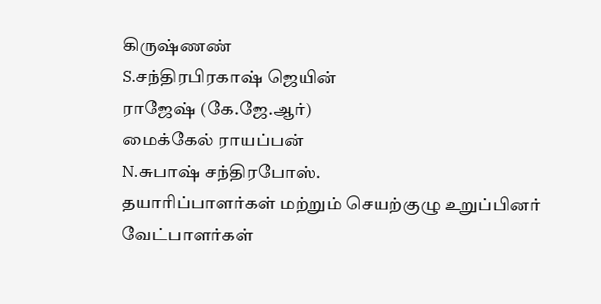கிருஷ்ணண்
S.சந்திரபிரகாஷ் ஜெயின்
ராஜேஷ் (கே.ஜே.ஆர்)
மைக்கேல் ராயப்பன்
N.சுபாஷ் சந்திரபோஸ்.
தயாரிப்பாளர்கள் மற்றும் செயற்குழு உறுப்பினர் வேட்பாளர்கள்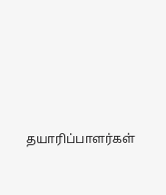தயாரிப்பாளர்கள்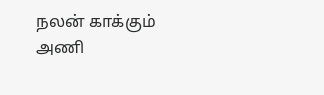நலன் காக்கும் அணி